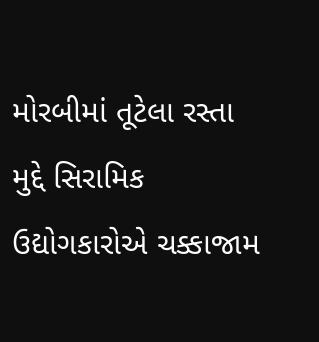મોરબીમાં તૂટેલા રસ્તા મુદ્દે સિરામિક ઉદ્યોગકારોએ ચક્કાજામ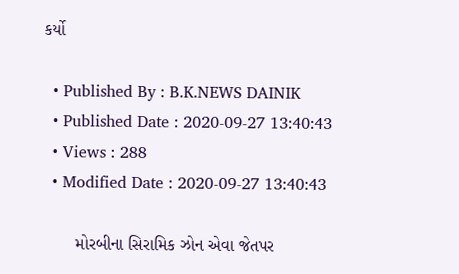કર્યો

  • Published By : B.K.NEWS DAINIK
  • Published Date : 2020-09-27 13:40:43
  • Views : 288
  • Modified Date : 2020-09-27 13:40:43

       મોરબીના સિરામિક ઝોન એવા જેતપર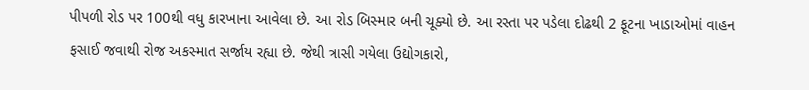પીપળી રોડ પર 100થી વધુ કારખાના આવેલા છે. આ રોડ બિસ્માર બની ચૂક્યો છે. આ રસ્તા પર પડેલા દોઢથી 2 ફૂટના ખાડાઓમાં વાહન ફસાઈ જવાથી રોજ અકસ્માત સર્જાય રહ્યા છે. જેથી ત્રાસી ગયેલા ઉદ્યોગકારો,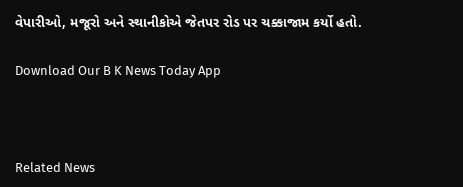વેપારીઓ, મજૂરો અને સ્થાનીકોએ જેતપર રોડ પર ચક્કાજામ કર્યો હતો.

Download Our B K News Today App



Related News